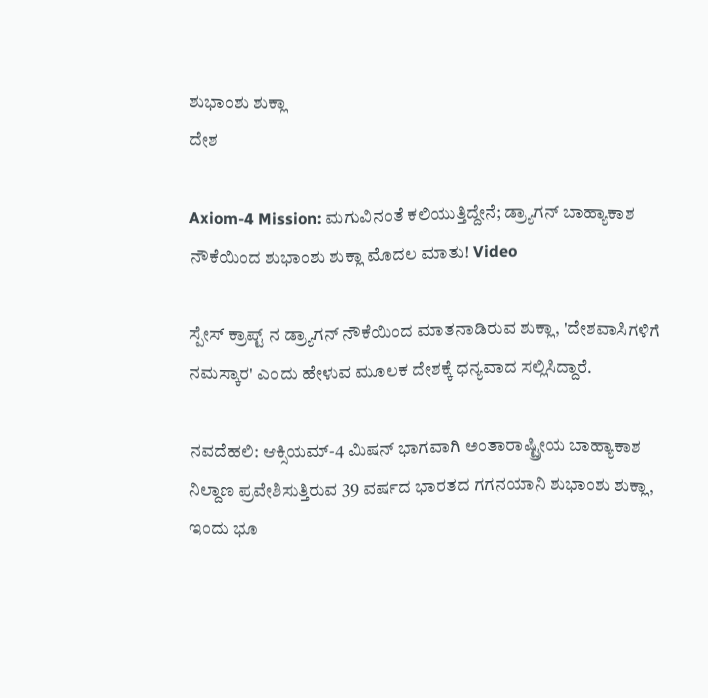ಶುಭಾಂಶು ಶುಕ್ಲಾ
ದೇಶ

Axiom-4 Mission: ಮಗುವಿನಂತೆ ಕಲಿಯುತ್ತಿದ್ದೇನೆ; ಡ್ರ್ಯಾಗನ್ ಬಾಹ್ಯಾಕಾಶ ನೌಕೆಯಿಂದ ಶುಭಾಂಶು ಶುಕ್ಲಾ ಮೊದಲ ಮಾತು! Video

ಸ್ಪೇಸ್ ಕ್ರಾಪ್ಟ್ ನ ಡ್ರ್ಯಾಗನ್ ನೌಕೆಯಿಂದ ಮಾತನಾಡಿರುವ ಶುಕ್ಲಾ, 'ದೇಶವಾಸಿಗಳಿಗೆ ನಮಸ್ಕಾರ' ಎಂದು ಹೇಳುವ ಮೂಲಕ ದೇಶಕ್ಕೆ ಧನ್ಯವಾದ ಸಲ್ಲಿಸಿದ್ದಾರೆ.

ನವದೆಹಲಿ: ಆಕ್ಸಿಯಮ್-4 ಮಿಷನ್ ಭಾಗವಾಗಿ ಅಂತಾರಾಷ್ಟ್ರೀಯ ಬಾಹ್ಯಾಕಾಶ ನಿಲ್ದಾಣ ಪ್ರವೇಶಿಸುತ್ತಿರುವ 39 ವರ್ಷದ ಭಾರತದ ಗಗನಯಾನಿ ಶುಭಾಂಶು ಶುಕ್ಲಾ, ಇಂದು ಭೂ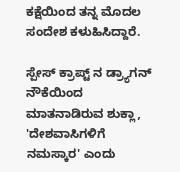ಕಕ್ಷೆಯಿಂದ ತನ್ನ ಮೊದಲ ಸಂದೇಶ ಕಳುಹಿಸಿದ್ದಾರೆ.

ಸ್ಪೇಸ್ ಕ್ರಾಪ್ಟ್ ನ ಡ್ರ್ಯಾಗನ್ ನೌಕೆಯಿಂದ ಮಾತನಾಡಿರುವ ಶುಕ್ಲಾ, 'ದೇಶವಾಸಿಗಳಿಗೆ ನಮಸ್ಕಾರ' ಎಂದು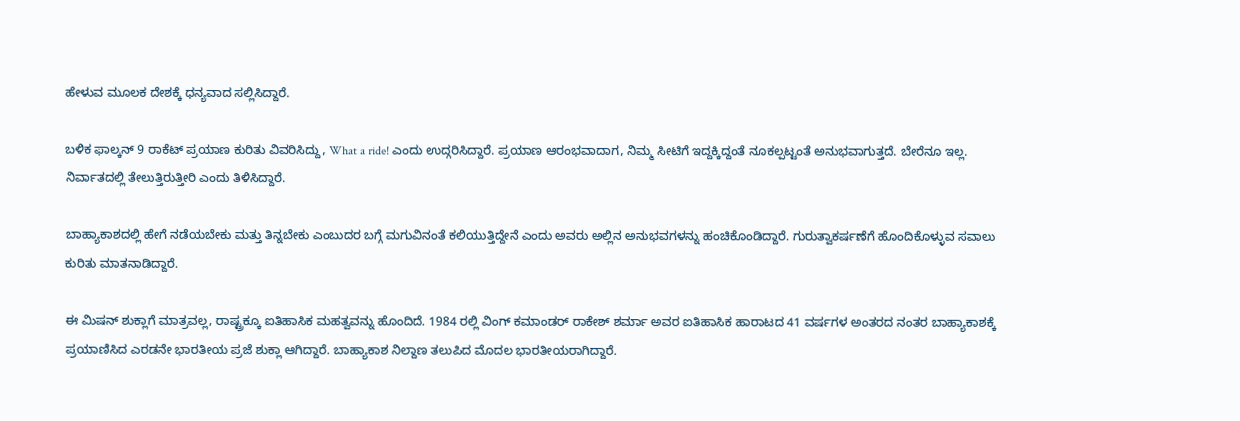ಹೇಳುವ ಮೂಲಕ ದೇಶಕ್ಕೆ ಧನ್ಯವಾದ ಸಲ್ಲಿಸಿದ್ದಾರೆ.

ಬಳಿಕ ಫಾಲ್ಕನ್ 9 ರಾಕೆಟ್ ಪ್ರಯಾಣ ಕುರಿತು ವಿವರಿಸಿದ್ದು, What a ride! ಎಂದು ಉದ್ಗರಿಸಿದ್ದಾರೆ. ಪ್ರಯಾಣ ಆರಂಭವಾದಾಗ, ನಿಮ್ಮ ಸೀಟಿಗೆ ಇದ್ದಕ್ಕಿದ್ದಂತೆ ನೂಕಲ್ಪಟ್ಟಂತೆ ಅನುಭವಾಗುತ್ತದೆ. ಬೇರೆನೂ ಇಲ್ಲ. ನಿರ್ವಾತದಲ್ಲಿ ತೇಲುತ್ತಿರುತ್ತೀರಿ ಎಂದು ತಿಳಿಸಿದ್ದಾರೆ.

ಬಾಹ್ಯಾಕಾಶದಲ್ಲಿ ಹೇಗೆ ನಡೆಯಬೇಕು ಮತ್ತು ತಿನ್ನಬೇಕು ಎಂಬುದರ ಬಗ್ಗೆ ಮಗುವಿನಂತೆ ಕಲಿಯುತ್ತಿದ್ದೇನೆ ಎಂದು ಅವರು ಅಲ್ಲಿನ ಅನುಭವಗಳನ್ನು ಹಂಚಿಕೊಂಡಿದ್ದಾರೆ. ಗುರುತ್ವಾಕರ್ಷಣೆಗೆ ಹೊಂದಿಕೊಳ್ಳುವ ಸವಾಲು ಕುರಿತು ಮಾತನಾಡಿದ್ದಾರೆ.

ಈ ಮಿಷನ್ ಶುಕ್ಲಾಗೆ ಮಾತ್ರವಲ್ಲ, ರಾಷ್ಟ್ರಕ್ಕೂ ಐತಿಹಾಸಿಕ ಮಹತ್ವವನ್ನು ಹೊಂದಿದೆ. 1984 ರಲ್ಲಿ ವಿಂಗ್ ಕಮಾಂಡರ್ ರಾಕೇಶ್ ಶರ್ಮಾ ಅವರ ಐತಿಹಾಸಿಕ ಹಾರಾಟದ 41 ವರ್ಷಗಳ ಅಂತರದ ನಂತರ ಬಾಹ್ಯಾಕಾಶಕ್ಕೆ ಪ್ರಯಾಣಿಸಿದ ಎರಡನೇ ಭಾರತೀಯ ಪ್ರಜೆ ಶುಕ್ಲಾ ಆಗಿದ್ದಾರೆ. ಬಾಹ್ಯಾಕಾಶ ನಿಲ್ದಾಣ ತಲುಪಿದ ಮೊದಲ ಭಾರತೀಯರಾಗಿದ್ದಾರೆ.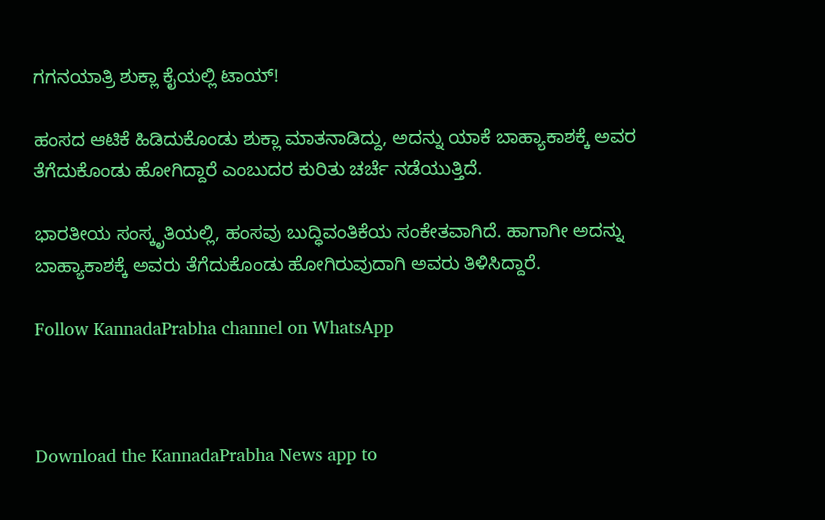ಗಗನಯಾತ್ರಿ ಶುಕ್ಲಾ ಕೈಯಲ್ಲಿ ಟಾಯ್!

ಹಂಸದ ಆಟಿಕೆ ಹಿಡಿದುಕೊಂಡು ಶುಕ್ಲಾ ಮಾತನಾಡಿದ್ದು, ಅದನ್ನು ಯಾಕೆ ಬಾಹ್ಯಾಕಾಶಕ್ಕೆ ಅವರ ತೆಗೆದುಕೊಂಡು ಹೋಗಿದ್ದಾರೆ ಎಂಬುದರ ಕುರಿತು ಚರ್ಚೆ ನಡೆಯುತ್ತಿದೆ.

ಭಾರತೀಯ ಸಂಸ್ಕೃತಿಯಲ್ಲಿ, ಹಂಸವು ಬುದ್ಧಿವಂತಿಕೆಯ ಸಂಕೇತವಾಗಿದೆ. ಹಾಗಾಗೀ ಅದನ್ನು ಬಾಹ್ಯಾಕಾಶಕ್ಕೆ ಅವರು ತೆಗೆದುಕೊಂಡು ಹೋಗಿರುವುದಾಗಿ ಅವರು ತಿಳಿಸಿದ್ದಾರೆ.

Follow KannadaPrabha channel on WhatsApp



Download the KannadaPrabha News app to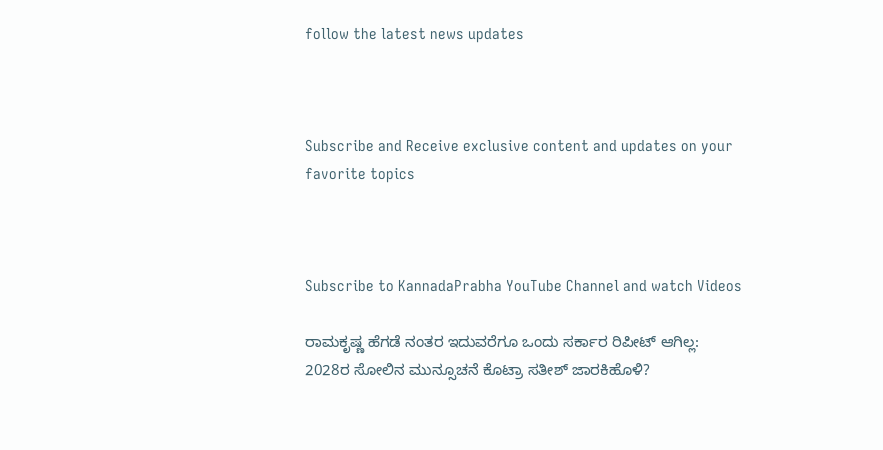follow the latest news updates



Subscribe and Receive exclusive content and updates on your favorite topics



Subscribe to KannadaPrabha YouTube Channel and watch Videos

ರಾಮಕೃಷ್ಣ ಹೆಗಡೆ ನಂತರ ಇದುವರೆಗೂ ಒಂದು ಸರ್ಕಾರ ರಿಪೀಟ್ ಆಗಿಲ್ಲ: 2028ರ ಸೋಲಿನ ಮುನ್ಸೂಚನೆ ಕೊಟ್ರಾ ಸತೀಶ್ ಜಾರಕಿಹೊಳಿ?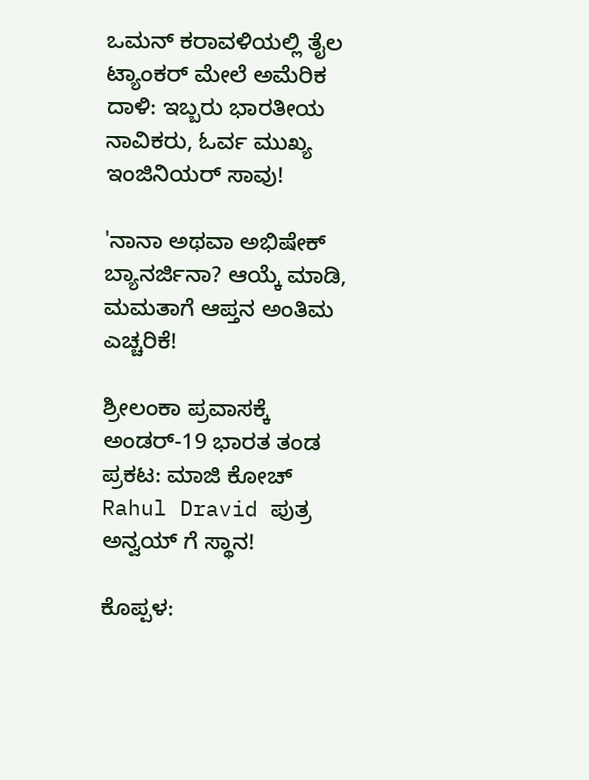ಒಮನ್ ಕರಾವಳಿಯಲ್ಲಿ ತೈಲ ಟ್ಯಾಂಕರ್ ಮೇಲೆ ಅಮೆರಿಕ ದಾಳಿ: ಇಬ್ಬರು ಭಾರತೀಯ ನಾವಿಕರು, ಓರ್ವ ಮುಖ್ಯ ಇಂಜಿನಿಯರ್ ಸಾವು!

'ನಾನಾ ಅಥವಾ ಅಭಿಷೇಕ್ ಬ್ಯಾನರ್ಜಿನಾ? ಆಯ್ಕೆ ಮಾಡಿ, ಮಮತಾಗೆ ಆಪ್ತನ ಅಂತಿಮ ಎಚ್ಚರಿಕೆ!

ಶ್ರೀಲಂಕಾ ಪ್ರವಾಸಕ್ಕೆ ಅಂಡರ್-19 ಭಾರತ ತಂಡ ಪ್ರಕಟ: ಮಾಜಿ ಕೋಚ್ Rahul Dravid ಪುತ್ರ ಅನ್ವಯ್ ಗೆ ಸ್ಥಾನ!

ಕೊಪ್ಪಳ: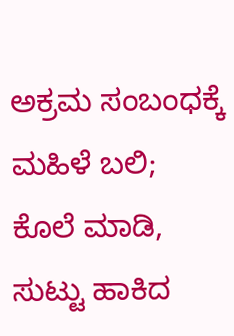ಅಕ್ರಮ ಸಂಬಂಧಕ್ಕೆ ಮಹಿಳೆ ಬಲಿ; ಕೊಲೆ ಮಾಡಿ, ಸುಟ್ಟು ಹಾಕಿದ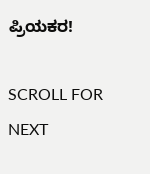ಪ್ರಿಯಕರ!

SCROLL FOR NEXT